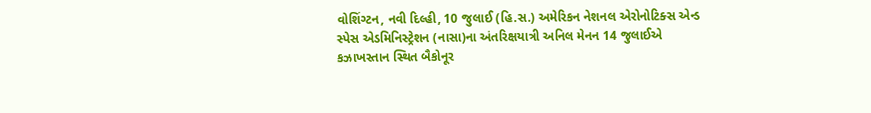વોશિંગ્ટન, નવી દિલ્હી, 10 જુલાઈ (હિ.સ.) અમેરિકન નેશનલ એરોનોટિક્સ એન્ડ સ્પેસ એડમિનિસ્ટ્રેશન (નાસા)ના અંતરિક્ષયાત્રી અનિલ મેનન 14 જુલાઈએ કઝાખસ્તાન સ્થિત બૈકોનૂર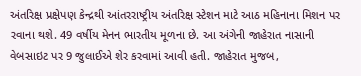અંતરિક્ષ પ્રક્ષેપણ કેન્દ્રથી આંતરરાષ્ટ્રીય અંતરિક્ષ સ્ટેશન માટે આઠ મહિનાના મિશન પર રવાના થશે. 49 વર્ષીય મેનન ભારતીય મૂળના છે. આ અંગેની જાહેરાત નાસાની વેબસાઇટ પર 9 જુલાઈએ શેર કરવામાં આવી હતી. જાહેરાત મુજબ,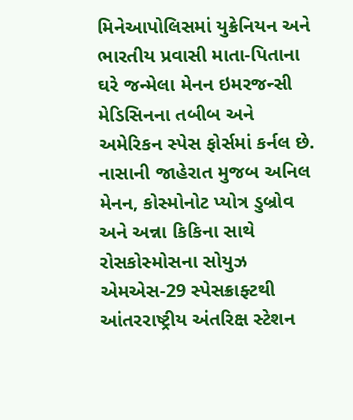મિનેઆપોલિસમાં યુક્રેનિયન અને ભારતીય પ્રવાસી માતા-પિતાના ઘરે જન્મેલા મેનન ઇમરજન્સી મેડિસિનના તબીબ અને અમેરિકન સ્પેસ ફોર્સમાં કર્નલ છે.
નાસાની જાહેરાત મુજબ અનિલ મેનન, કોસ્મોનોટ પ્યોત્ર ડુબ્રોવ અને અન્ના કિકિના સાથે રોસકોસ્મોસના સોયુઝ એમએસ-29 સ્પેસક્રાફ્ટથી આંતરરાષ્ટ્રીય અંતરિક્ષ સ્ટેશન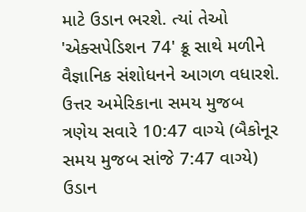માટે ઉડાન ભરશે. ત્યાં તેઓ 'એક્સપેડિશન 74' ક્રૂ સાથે મળીને વૈજ્ઞાનિક સંશોધનને આગળ વધારશે. ઉત્તર અમેરિકાના સમય મુજબ ત્રણેય સવારે 10:47 વાગ્યે (બૈકોનૂર સમય મુજબ સાંજે 7:47 વાગ્યે) ઉડાન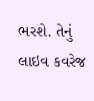ભરશે. તેનું લાઇવ કવરેજ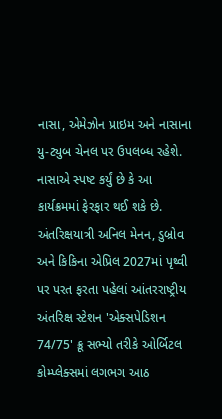નાસા, એમેઝોન પ્રાઇમ અને નાસાના યુ-ટ્યુબ ચેનલ પર ઉપલબ્ધ રહેશે. નાસાએ સ્પષ્ટ કર્યું છે કે આ કાર્યક્રમમાં ફેરફાર થઈ શકે છે.
અંતરિક્ષયાત્રી અનિલ મેનન, ડુબ્રોવ અને કિકિના એપ્રિલ 2027માં પૃથ્વી પર પરત ફરતા પહેલાં આંતરરાષ્ટ્રીય અંતરિક્ષ સ્ટેશન 'એક્સપેડિશન 74/75' ક્રૂ સભ્યો તરીકે ઓર્બિટલ કોમ્પ્લેક્સમાં લગભગ આઠ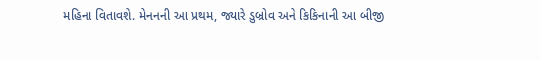મહિના વિતાવશે. મેનનની આ પ્રથમ, જ્યારે ડુબ્રોવ અને કિકિનાની આ બીજી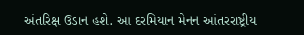અંતરિક્ષ ઉડાન હશે. આ દરમિયાન મેનન આંતરરાષ્ટ્રીય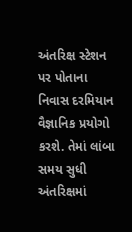અંતરિક્ષ સ્ટેશન પર પોતાના નિવાસ દરમિયાન વૈજ્ઞાનિક પ્રયોગો કરશે. તેમાં લાંબા સમય સુધી અંતરિક્ષમાં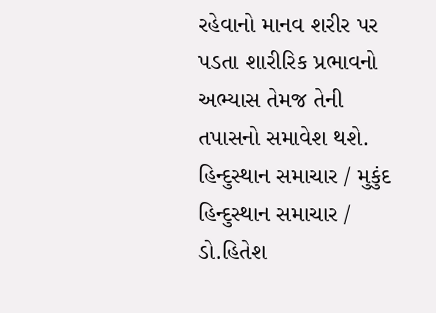રહેવાનો માનવ શરીર પર પડતા શારીરિક પ્રભાવનો અભ્યાસ તેમજ તેની તપાસનો સમાવેશ થશે.
હિન્દુસ્થાન સમાચાર / મુકુંદ
હિન્દુસ્થાન સમાચાર / ડો.હિતેશ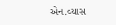એન.વ્યાસ